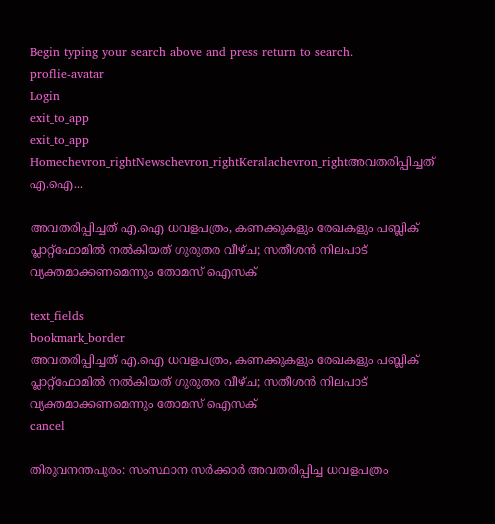Begin typing your search above and press return to search.
proflie-avatar
Login
exit_to_app
exit_to_app
Homechevron_rightNewschevron_rightKeralachevron_rightഅവതരിപ്പിച്ചത് എ.ഐ...

അവതരിപ്പിച്ചത് എ.ഐ ധവളപത്രം, കണക്കുകളും രേഖകളും പബ്ലിക് പ്ലാറ്റ്‌ഫോമിൽ നൽകിയത് ഗുരുതര വീഴ്ച; സതീശൻ നിലപാട് വ്യക്തമാക്കണമെന്നും തോമസ് ഐസക്

text_fields
bookmark_border
അവതരിപ്പിച്ചത് എ.ഐ ധവളപത്രം, കണക്കുകളും രേഖകളും പബ്ലിക് പ്ലാറ്റ്‌ഫോമിൽ നൽകിയത് ഗുരുതര വീഴ്ച; സതീശൻ നിലപാട് വ്യക്തമാക്കണമെന്നും തോമസ് ഐസക്
cancel

തിരുവനന്തപുരം: സംസ്ഥാന സർക്കാർ അവതരിപ്പിച്ച ധവളപത്രം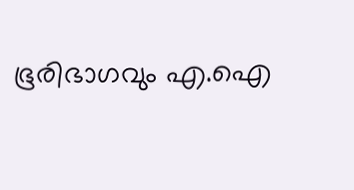ഭൂരിഭാഗവും എ.ഐ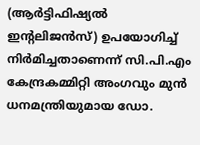(ആർട്ടിഫിഷ്യൽ ഇന്റലിജൻസ്) ഉപയോഗിച്ച് നിർമിച്ചതാണെന്ന് സി.പി.എം കേന്ദ്രകമ്മിറ്റി അംഗവും മുൻ ധനമന്ത്രിയുമായ ഡോ.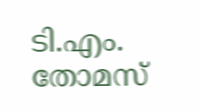ടി.എം. തോമസ്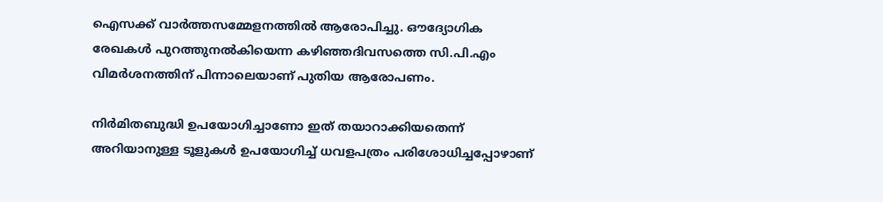ഐസക്ക് വാർത്തസമ്മേളനത്തിൽ ആരോപിച്ചു. ഔദ്യോഗിക രേഖകൾ പുറത്തുനൽകിയെന്ന കഴിഞ്ഞദിവസത്തെ സി.പി.എം വിമർശനത്തിന് പിന്നാലെയാണ് പുതിയ ആരോപണം.

നിർമിതബുദ്ധി ഉപയോഗിച്ചാണോ ഇത് തയാറാക്കിയതെന്ന് അറിയാനുള്ള ടൂളുകൾ ഉപയോഗിച്ച് ധവളപത്രം പരിശോധിച്ചപ്പോഴാണ്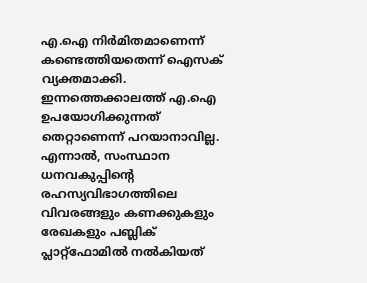എ.ഐ നിർമിതമാണെന്ന് കണ്ടെത്തിയതെന്ന് ഐസക് വ്യക്തമാക്കി. ഇന്നത്തെക്കാലത്ത് എ.ഐ ഉപയോഗിക്കുന്നത് തെറ്റാണെന്ന് പറയാനാവില്ല. എന്നാൽ, സംസ്ഥാന ധനവകുപ്പിന്റെ രഹസ്യവിഭാഗത്തിലെ വിവരങ്ങളും കണക്കുകളും രേഖകളും പബ്ലിക് പ്ലാറ്റ്‌ഫോമിൽ നൽകിയത്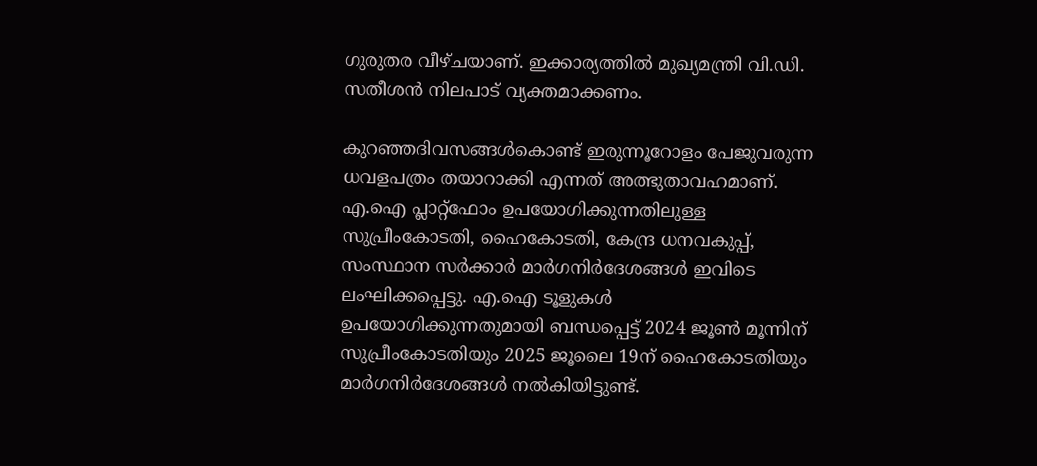ഗുരുതര വീഴ്ചയാണ്. ഇക്കാര്യത്തിൽ മുഖ്യമന്ത്രി വി.ഡി. സതീശൻ നിലപാട് വ്യക്തമാക്കണം.

കുറഞ്ഞദിവസങ്ങൾകൊണ്ട് ഇരുന്നൂറോളം പേജുവരുന്ന ധവളപത്രം തയാറാക്കി എന്നത് അത്ഭുതാവഹമാണ്. എ.ഐ പ്ലാറ്റ്‌ഫോം ഉപയോഗിക്കുന്നതിലുള്ള സുപ്രീംകോടതി, ഹൈകോടതി, കേന്ദ്ര ധനവകുപ്പ്, സംസ്ഥാന സർക്കാർ മാർഗനിർദേശങ്ങൾ ഇവിടെ ലംഘിക്കപ്പെട്ടു. എ.ഐ ടൂളുകൾ ഉപയോഗിക്കുന്നതുമായി ബന്ധപ്പെട്ട് 2024 ജൂൺ മൂന്നിന് സുപ്രീംകോടതിയും 2025 ജൂലൈ 19ന് ഹൈകോടതിയും മാർഗനിർദേശങ്ങൾ നൽകിയിട്ടുണ്ട്.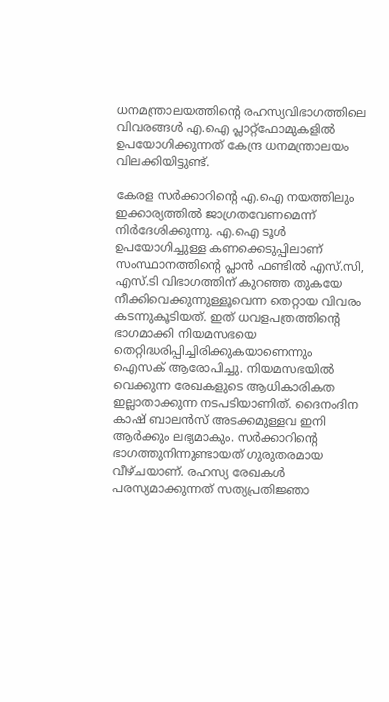ധനമന്ത്രാലയത്തിന്റെ രഹസ്യവിഭാഗത്തിലെ വിവരങ്ങൾ എ.ഐ പ്ലാറ്റ്‌ഫോമുകളിൽ ഉപയോഗിക്കുന്നത് കേന്ദ്ര ധനമന്ത്രാലയം വിലക്കിയിട്ടുണ്ട്.

കേരള സർക്കാറിന്റെ എ.ഐ നയത്തിലും ഇക്കാര്യത്തിൽ ജാഗ്രതവേണമെന്ന് നിർദേശിക്കുന്നു. എ.ഐ ടൂൾ ഉപയോഗിച്ചുള്ള കണക്കെടുപ്പിലാണ് സംസ്ഥാനത്തിന്റെ പ്ലാൻ ഫണ്ടിൽ എസ്.സി, എസ്.ടി വിഭാഗത്തിന് കുറഞ്ഞ തുകയേ നീക്കിവെക്കുന്നുള്ളൂവെന്ന തെറ്റായ വിവരം കടന്നുകൂടിയത്. ഇത് ധവളപത്രത്തിന്റെ ഭാഗമാക്കി നിയമസഭയെ തെറ്റിദ്ധരിപ്പിച്ചിരിക്കുകയാണെന്നും ഐസക് ആരോപിച്ചു. നിയമസഭയില്‍ വെക്കുന്ന രേഖകളുടെ ആധികാരികത ഇല്ലാതാക്കുന്ന നടപടിയാണിത്. ദൈനംദിന കാഷ് ബാലന്‍സ് അടക്കമുള്ളവ ഇനി ആര്‍ക്കും ലഭ്യമാകും. സര്‍ക്കാറിന്റെ ഭാഗത്തുനിന്നുണ്ടായത് ഗുരുതരമായ വീഴ്ചയാണ്. രഹസ്യ രേഖകള്‍ പരസ്യമാക്കുന്നത് സത്യപ്രതിജ്ഞാ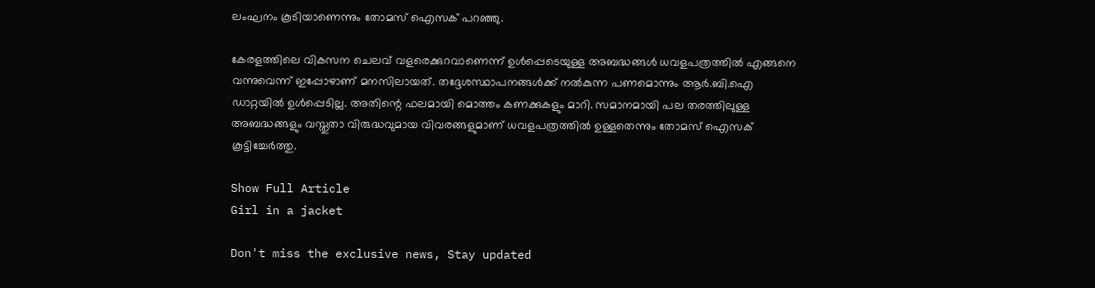ലംഘനം കൂടിയാണെന്നും തോമസ് ഐസക് പറഞ്ഞു.

കേരളത്തിലെ വികസന ചെലവ് വളരെക്കുറവാണെന്ന് ഉള്‍പ്പെടെയുള്ള അബദ്ധങ്ങള്‍ ധവളപത്രത്തില്‍ എങ്ങനെ വന്നുവെന്ന് ഇപ്പോഴാണ് മനസിലായത്. തദ്ദേശസ്ഥാപനങ്ങള്‍ക്ക് നല്‍കുന്ന പണമൊന്നും ആർ.ബി.ഐ ഡാറ്റയില്‍ ഉള്‍പ്പെടില്ല. അതിന്റെ ഫലമായി മൊത്തം കണക്കുകളും മാറി. സമാനമായി പല തരത്തിലുള്ള അബദ്ധങ്ങളും വസ്തുതാ വിരുദ്ധവുമായ വിവരങ്ങളുമാണ് ധവളപത്രത്തില്‍ ഉള്ളതെന്നും തോമസ് ഐസക് കൂട്ടിച്ചേര്‍ത്തു.

Show Full Article
Girl in a jacket

Don't miss the exclusive news, Stay updated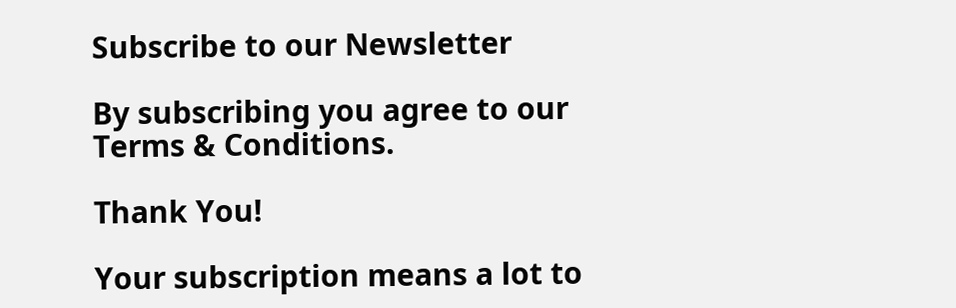Subscribe to our Newsletter

By subscribing you agree to our Terms & Conditions.

Thank You!

Your subscription means a lot to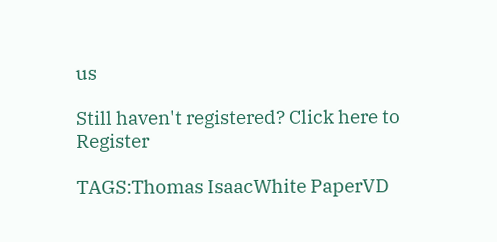us

Still haven't registered? Click here to Register

TAGS:Thomas IsaacWhite PaperVD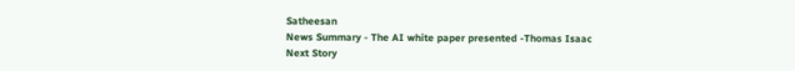Satheesan
News Summary - The AI white paper presented -Thomas Isaac
Next Story